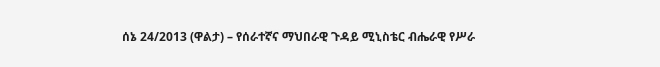ሰኔ 24/2013 (ዋልታ) – የሰራተኛና ማህበራዊ ጉዳይ ሚኒስቴር ብሔራዊ የሥራ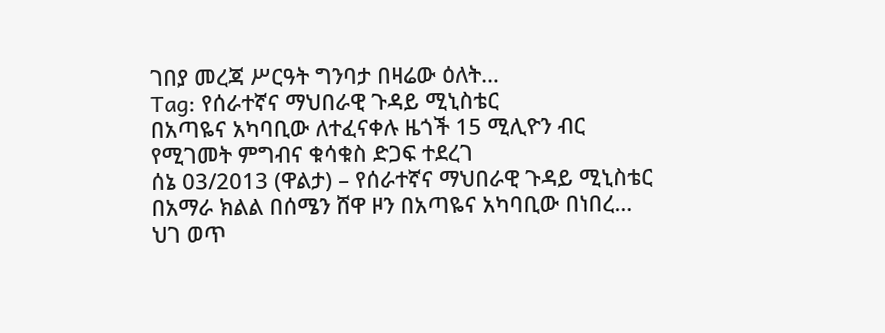ገበያ መረጃ ሥርዓት ግንባታ በዛሬው ዕለት…
Tag: የሰራተኛና ማህበራዊ ጉዳይ ሚኒስቴር
በአጣዬና አካባቢው ለተፈናቀሉ ዜጎች 15 ሚሊዮን ብር የሚገመት ምግብና ቁሳቁስ ድጋፍ ተደረገ
ሰኔ 03/2013 (ዋልታ) – የሰራተኛና ማህበራዊ ጉዳይ ሚኒስቴር በአማራ ክልል በሰሜን ሸዋ ዞን በአጣዬና አካባቢው በነበረ…
ህገ ወጥ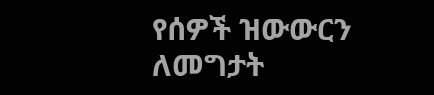የሰዎች ዝውውርን ለመግታት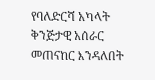የባለድርሻ አካላት ቅንጅታዊ አሰራር መጠናከር እንዳለበት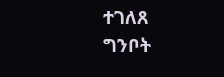ተገለጸ
ግንቦት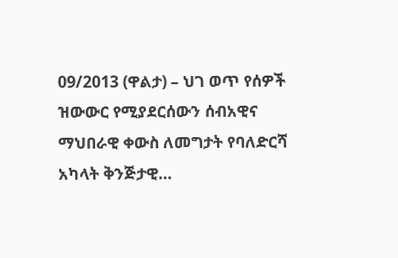09/2013 (ዋልታ) – ህገ ወጥ የሰዎች ዝውውር የሚያደርሰውን ሰብአዊና ማህበራዊ ቀውስ ለመግታት የባለድርሻ አካላት ቅንጅታዊ…